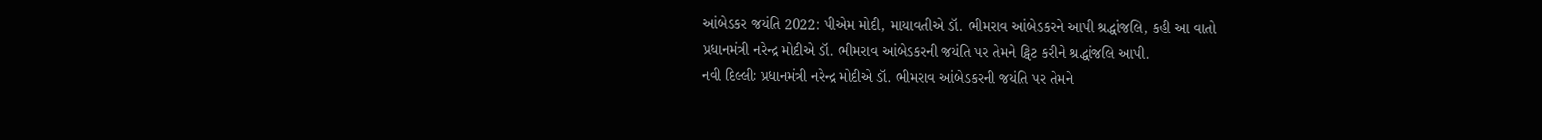આંબેડકર જયંતિ 2022: પીએમ મોદી, માયાવતીએ ડૉ. ભીમરાવ આંબેડકરને આપી શ્રદ્ધાંજલિ, કહી આ વાતો
પ્રધાનમંત્રી નરેન્દ્ર મોદીએ ડૉ. ભીમરાવ આંબેડકરની જયંતિ પર તેમને ટ્વિટ કરીને શ્રદ્ધાંજલિ આપી.
નવી દિલ્લીઃ પ્રધાનમંત્રી નરેન્દ્ર મોદીએ ડૉ. ભીમરાવ આંબેડકરની જયંતિ પર તેમને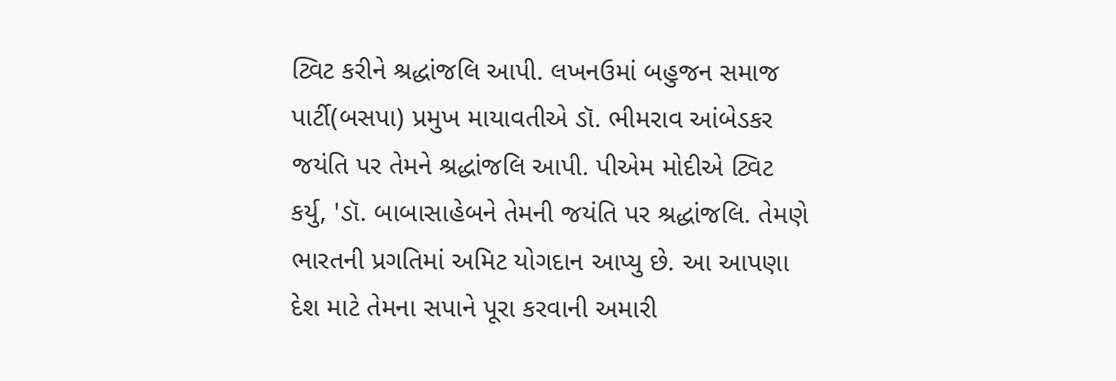ટ્વિટ કરીને શ્રદ્ધાંજલિ આપી. લખનઉમાં બહુજન સમાજ પાર્ટી(બસપા) પ્રમુખ માયાવતીએ ડૉ. ભીમરાવ આંબેડકર જયંતિ પર તેમને શ્રદ્ધાંજલિ આપી. પીએમ મોદીએ ટ્વિટ કર્યુ, 'ડૉ. બાબાસાહેબને તેમની જયંતિ પર શ્રદ્ધાંજલિ. તેમણે ભારતની પ્રગતિમાં અમિટ યોગદાન આપ્યુ છે. આ આપણા દેશ માટે તેમના સપાને પૂરા કરવાની અમારી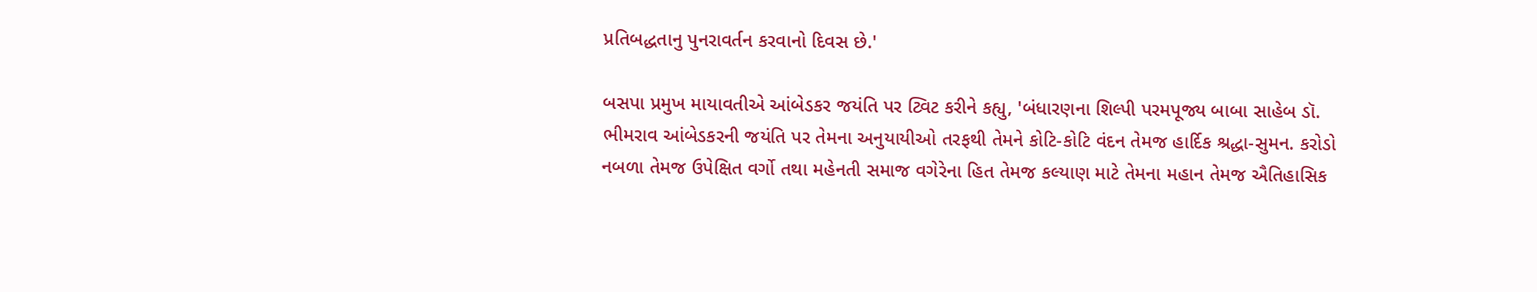પ્રતિબદ્ધતાનુ પુનરાવર્તન કરવાનો દિવસ છે.'

બસપા પ્રમુખ માયાવતીએ આંબેડકર જયંતિ પર ટ્વિટ કરીને કહ્યુ, 'બંધારણના શિલ્પી પરમપૂજ્ય બાબા સાહેબ ડૉ. ભીમરાવ આંબેડકરની જયંતિ પર તેમના અનુયાયીઓ તરફથી તેમને કોટિ-કોટિ વંદન તેમજ હાર્દિક શ્રદ્ધા-સુમન. કરોડો નબળા તેમજ ઉપેક્ષિત વર્ગો તથા મહેનતી સમાજ વગેરેના હિત તેમજ કલ્યાણ માટે તેમના મહાન તેમજ ઐતિહાસિક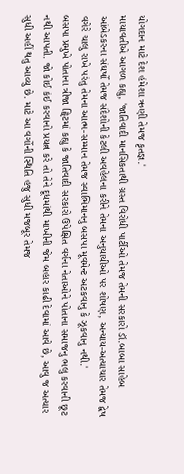યોગદાન માટે દેશ હંમેશા ઋણી તેમજ કૃતજ્ઞ.'
માયાવતીએ આગળ કહ્યુ, 'જાતિવાદી માનસિકતાથી ગ્રસ્ત વિરોધી પાર્ટીઓ તેમજ તેમની સરકારો ડૉ.બાબા સાહેબ આંબેડકરના સંઘર્ષો તેમજ સંદેશોની કેટલી અવહેલના કરીને તેમના અનુયાયીઓ પર શોષણ, અન્યાય-અત્યાચાર તેમજ દ્વેષ વગેરે ચાલુ રાખે પરંતુ તેમના આત્મ-સમ્માન તેમજ સ્વાભિમાનનુ બસપા મૂવમેન્ટ અટકવાનુ કે ઝૂકવાનુ નથી.'
બસપા પ્રમુખે પોતાના ત્રીજા ટ્વિટમાં કહ્યુ કે જાતિવાદી સરકારો ઉપેક્ષિત વર્ગના નેતાઓને પોતાના સમાજનુ ભલુ કરવાની છૂટ નથી આપતી. જો કોઈ કંઈ કરવાનો પ્રયત્ન કરે તો તેને દૂધમાંથી માખીની જેમ બહાર કાઢી દેવામાં આવે છે, આવુ જ અત્યાર સુધી અહીં થતુ આવ્યુ છે. માટે આ વર્ગોની સ્થિતિ હજુ સુધી મજબૂર તેમજ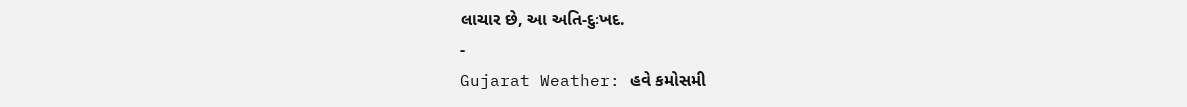લાચાર છે, આ અતિ-દુઃખદ.
-
Gujarat Weather: હવે કમોસમી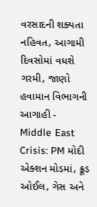વરસાદની શક્યતા નહિવત, આગામી દિવસોમાં વધશે ગરમી, જાણો હવામાન વિભાગની આગાહી -
Middle East Crisis: PM મોદી એક્શન મોડમાં, ક્રૂડ ઓઈલ, ગેસ અને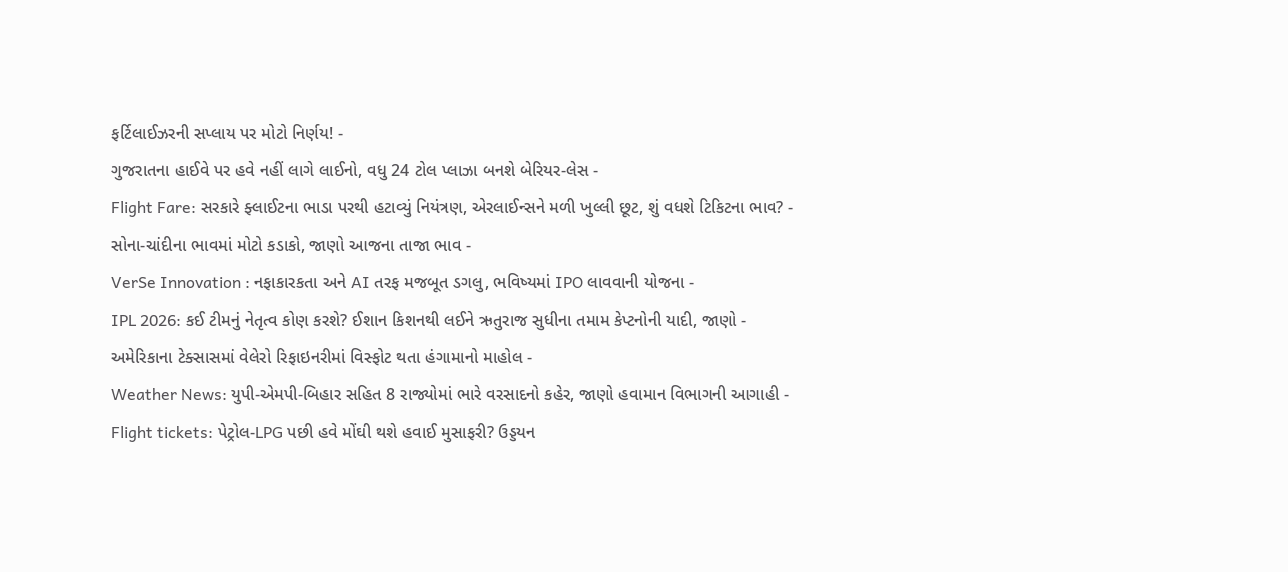ફર્ટિલાઈઝરની સપ્લાય પર મોટો નિર્ણય! -
ગુજરાતના હાઈવે પર હવે નહીં લાગે લાઈનો, વધુ 24 ટોલ પ્લાઝા બનશે બેરિયર-લેસ -
Flight Fare: સરકારે ફ્લાઈટના ભાડા પરથી હટાવ્યું નિયંત્રણ, એરલાઈન્સને મળી ખુલ્લી છૂટ, શું વધશે ટિકિટના ભાવ? -
સોના-ચાંદીના ભાવમાં મોટો કડાકો, જાણો આજના તાજા ભાવ -
VerSe Innovation : નફાકારકતા અને AI તરફ મજબૂત ડગલુ, ભવિષ્યમાં IPO લાવવાની યોજના -
IPL 2026: કઈ ટીમનું નેતૃત્વ કોણ કરશે? ઈશાન કિશનથી લઈને ઋતુરાજ સુધીના તમામ કેપ્ટનોની યાદી, જાણો -
અમેરિકાના ટેક્સાસમાં વેલેરો રિફાઇનરીમાં વિસ્ફોટ થતા હંગામાનો માહોલ -
Weather News: યુપી-એમપી-બિહાર સહિત 8 રાજ્યોમાં ભારે વરસાદનો કહેર, જાણો હવામાન વિભાગની આગાહી -
Flight tickets: પેટ્રોલ-LPG પછી હવે મોંઘી થશે હવાઈ મુસાફરી? ઉડ્ડયન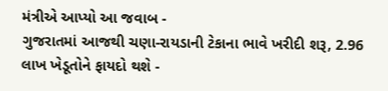મંત્રીએ આપ્યો આ જવાબ -
ગુજરાતમાં આજથી ચણા-રાયડાની ટેકાના ભાવે ખરીદી શરૂ, 2.96 લાખ ખેડૂતોને ફાયદો થશે -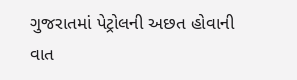ગુજરાતમાં પેટ્રોલની અછત હોવાની વાત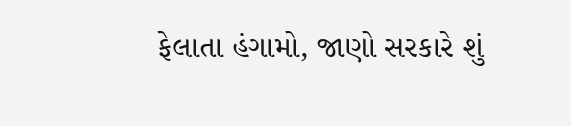ફેલાતા હંગામો, જાણો સરકારે શું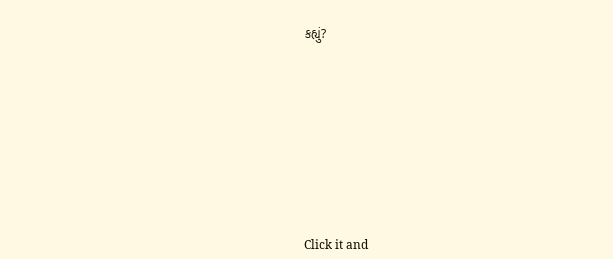કહ્યું?










Click it and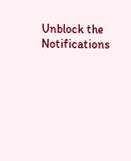Unblock the Notifications